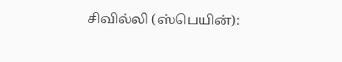சிவில்லி (ஸ்பெயின்):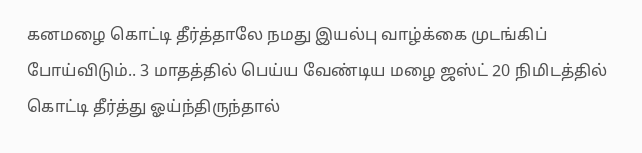கனமழை கொட்டி தீர்த்தாலே நமது இயல்பு வாழ்க்கை முடங்கிப் போய்விடும்.. 3 மாதத்தில் பெய்ய வேண்டிய மழை ஜஸ்ட் 20 நிமிடத்தில் கொட்டி தீர்த்து ஓய்ந்திருந்தால்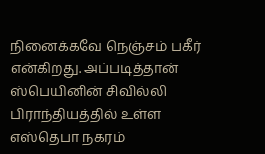நினைக்கவே நெஞ்சம் பகீர் என்கிறது. அப்படித்தான் ஸ்பெயினின் சிவில்லி பிராந்தியத்தில் உள்ள எஸ்தெபா நகரம்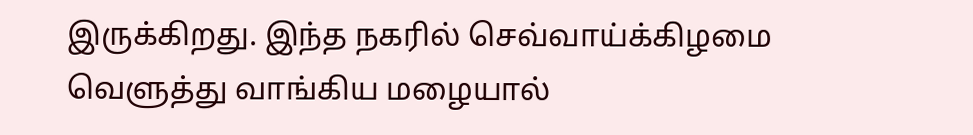இருக்கிறது. இந்த நகரில் செவ்வாய்க்கிழமை வெளுத்து வாங்கிய மழையால்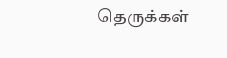தெருக்கள்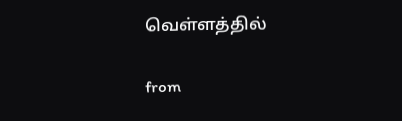வெள்ளத்தில்

from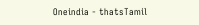Oneindia - thatsTamil